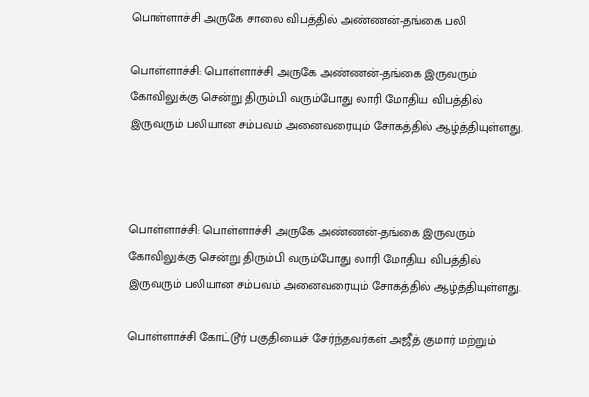பொள்ளாச்சி அருகே சாலை விபத்தில் அண்ணன்-தங்கை பலி

பொள்ளாச்சி: பொள்ளாச்சி அருகே அண்ணன்-தங்கை இருவரும் கோவிலுக்கு சென்று திரும்பி வரும்போது லாரி மோதிய விபத்தில் இருவரும் பலியான சம்பவம் அனைவரையும் சோகத்தில் ஆழ்த்தியுள்ளது.



பொள்ளாச்சி: பொள்ளாச்சி அருகே அண்ணன்-தங்கை இருவரும் கோவிலுக்கு சென்று திரும்பி வரும்போது லாரி மோதிய விபத்தில் இருவரும் பலியான சம்பவம் அனைவரையும் சோகத்தில் ஆழ்த்தியுள்ளது.

பொள்ளாச்சி கோட்டூர் பகுதியைச் சேர்ந்தவர்கள் அஜீத் குமார் மற்றும்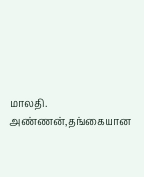மாலதி. அண்ணன்,தங்கையான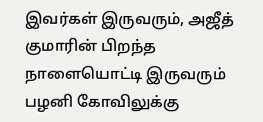இவர்கள் இருவரும், அஜீத் குமாரின் பிறந்த நாளையொட்டி இருவரும் பழனி கோவிலுக்கு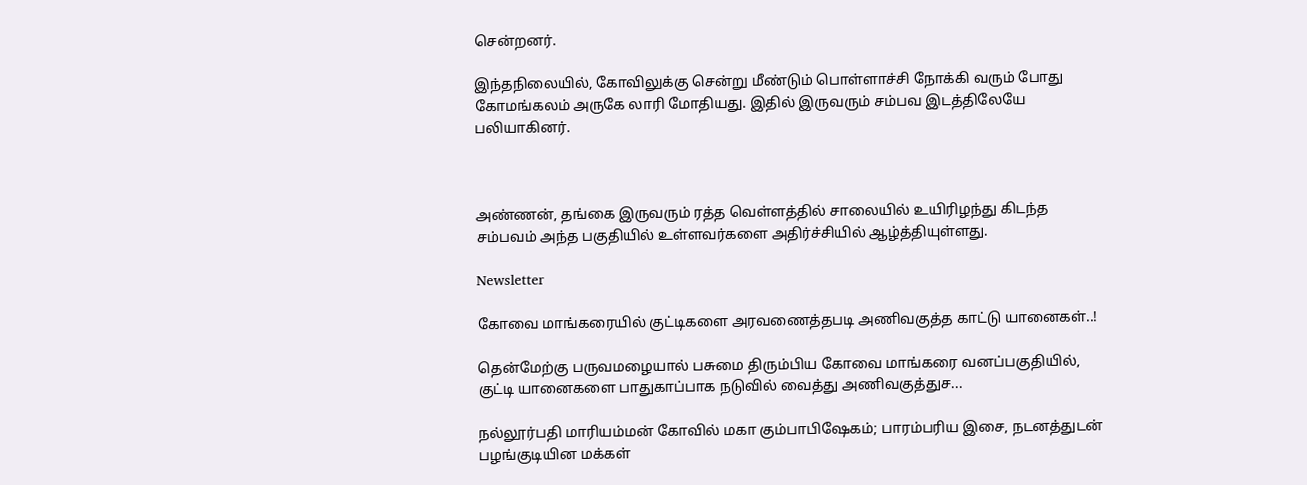சென்றனர்.

இந்தநிலையில், கோவிலுக்கு சென்று மீண்டும் பொள்ளாச்சி நோக்கி வரும் போது கோமங்கலம் அருகே லாரி மோதியது. இதில் இருவரும் சம்பவ இடத்திலேயே பலியாகினர்.



அண்ணன், தங்கை இருவரும் ரத்த வெள்ளத்தில் சாலையில் உயிரிழந்து கிடந்த சம்பவம் அந்த பகுதியில் உள்ளவர்களை அதிர்ச்சியில் ஆழ்த்தியுள்ளது.

Newsletter

கோவை மாங்கரையில் குட்டிகளை அரவணைத்தபடி அணிவகுத்த காட்டு யானைகள்..!

தென்மேற்கு பருவமழையால் பசுமை திரும்பிய கோவை மாங்கரை வனப்பகுதியில், குட்டி யானைகளை பாதுகாப்பாக நடுவில் வைத்து அணிவகுத்துச...

நல்லூர்பதி மாரியம்மன் கோவில் மகா கும்பாபிஷேகம்; பாரம்பரிய இசை, நடனத்துடன் பழங்குடியின மக்கள்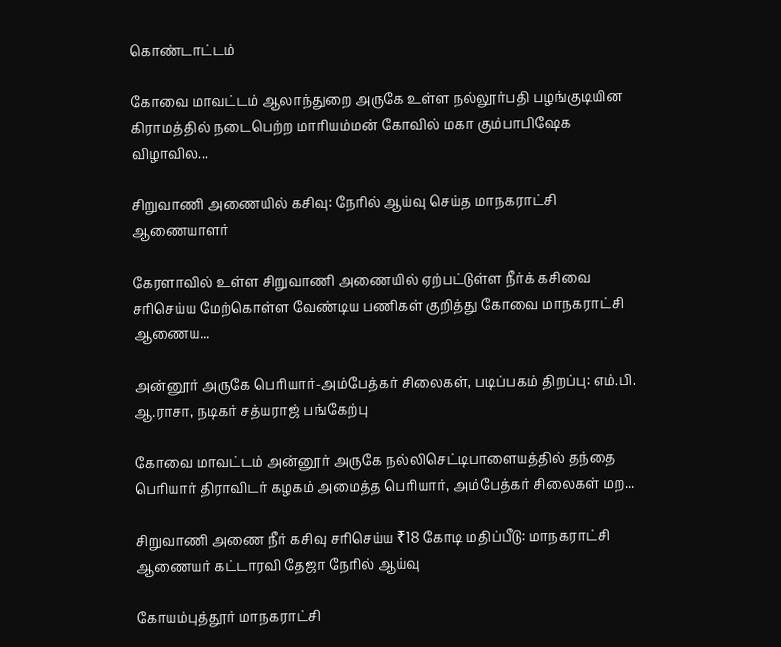கொண்டாட்டம்

கோவை மாவட்டம் ஆலாந்துறை அருகே உள்ள நல்லூர்பதி பழங்குடியின கிராமத்தில் நடைபெற்ற மாரியம்மன் கோவில் மகா கும்பாபிஷேக விழாவில...

சிறுவாணி அணையில் கசிவு: நேரில் ஆய்வு செய்த மாநகராட்சி ஆணையாளர்

கேரளாவில் உள்ள சிறுவாணி அணையில் ஏற்பட்டுள்ள நீர்க் கசிவை சரிசெய்ய மேற்கொள்ள வேண்டிய பணிகள் குறித்து கோவை மாநகராட்சி ஆணைய...

அன்னூர் அருகே பெரியார்-அம்பேத்கர் சிலைகள், படிப்பகம் திறப்பு: எம்.பி. ஆ.ராசா, நடிகர் சத்யராஜ் பங்கேற்பு

கோவை மாவட்டம் அன்னூர் அருகே நல்லிசெட்டிபாளையத்தில் தந்தை பெரியார் திராவிடர் கழகம் அமைத்த பெரியார், அம்பேத்கர் சிலைகள் மற...

சிறுவாணி அணை நீர் கசிவு சரிசெய்ய ₹18 கோடி மதிப்பீடு: மாநகராட்சி ஆணையர் கட்டாரவி தேஜா நேரில் ஆய்வு

கோயம்புத்தூர் மாநகராட்சி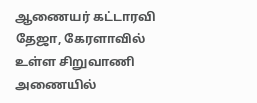ஆணையர் கட்டாரவி தேஜா, கேரளாவில் உள்ள சிறுவாணி அணையில்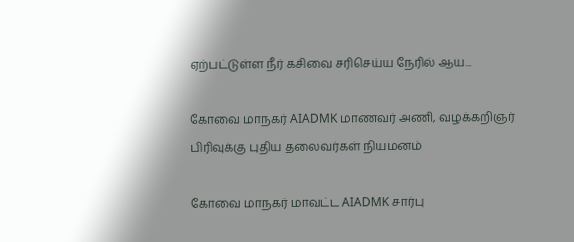ஏற்பட்டுள்ள நீர் கசிவை சரிசெய்ய நேரில் ஆய...

கோவை மாநகர் AIADMK மாணவர் அணி, வழக்கறிஞர் பிரிவுக்கு புதிய தலைவர்கள் நியமனம்

கோவை மாநகர் மாவட்ட AIADMK சார்பு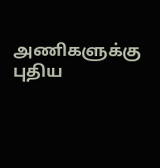அணிகளுக்கு புதிய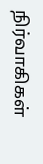நிர்வாகிகள்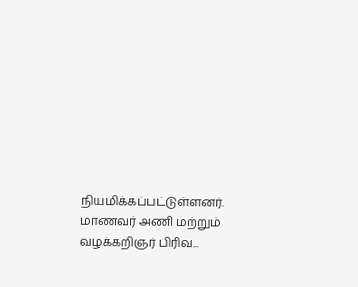நியமிக்கப்பட்டுள்ளனர். மாணவர் அணி மற்றும் வழக்கறிஞர் பிரிவ...